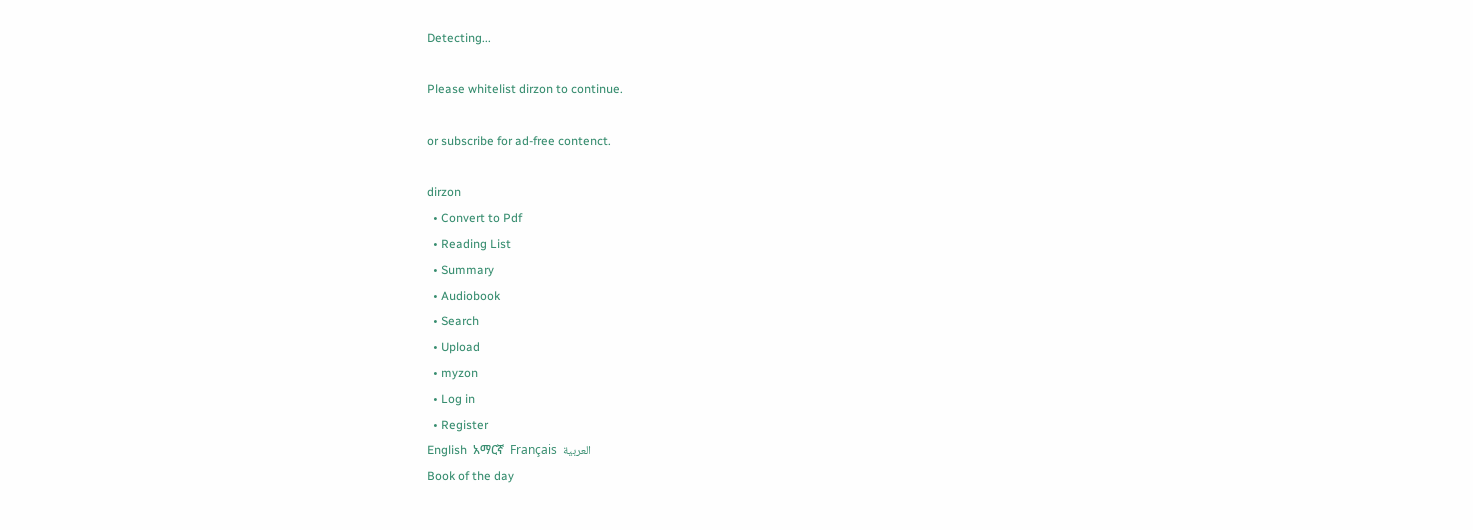Detecting...

Please whitelist dirzon to continue.

or subscribe for ad-free contenct.

dirzon
  • Convert to Pdf
  • Reading List
  • Summary
  • Audiobook
  • Search
  • Upload
  • myzon
  • Log in
  • Register
English  አማርኛ  Français  العربية
Book of the day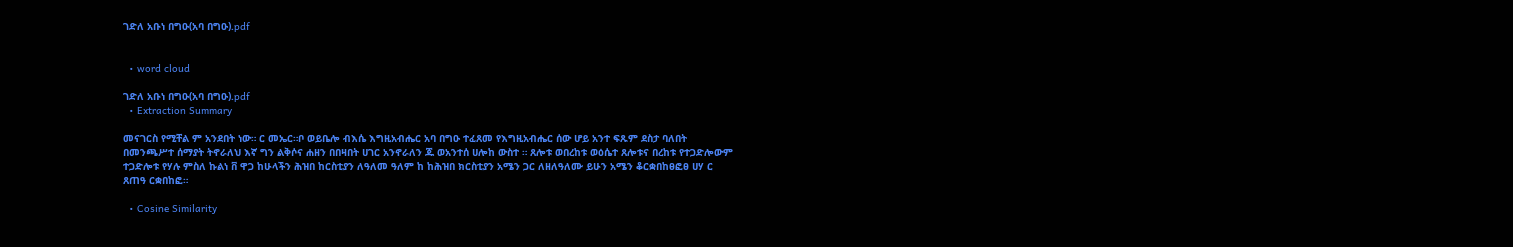ገድለ አቡነ በግዑ(አባ በግዑ).pdf


  • word cloud

ገድለ አቡነ በግዑ(አባ በግዑ).pdf
  • Extraction Summary

መናገርስ የሚቸል ም አንደበት ነው። ር መኤር።ቦ ወይቤሎ ብእሴ እግዚአብሔር አባ በግዑ ተፈጸመ የእግዚአብሔር ሰው ሆይ አንተ ፍጹም ደስታ ባለበት በመንጫሥተ ሰማያት ትኖራለህ እኛ ግን ልቅሶና ሐዘን በበዛበት ሀገር አንኖራለን ጁ ወአንተሰ ሀሎከ ውስተ ። ጸሎቱ ወበረከቱ ወዕሴተ ጸሎቱና በረከቱ የተጋድሎውም ተጋድሎቱ የሃሉ ምስለ ኩልነ ቨ ዋጋ ከሁላችን ሕዝበ ከርስቲያን ለዓለመ ዓለም ከ ከሕዝበ ክርስቲያን አሜን ጋር ለዘለዓለሙ ይሁን አሜን ቆርቋበከፀፎፀ ሀሃ ር ጸጠዓ ርቋበከፎ።

  • Cosine Similarity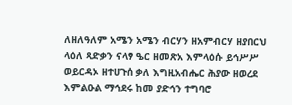ለዘለዓለም አሜን አሜን ብርሃን ዘአምብርሃ ዘያበርህ ላዕለ ጻድቃን ናላፃ ዔር ዘመጽአ እምላዕሱ ይኅሥሥ ወይርዳኦ ዘተሀጉሰ ቃለ እግዚአብሔር ሕያው ዘወረደ እምልዑል ማኅደሩ ከመ ያድኅን ተግባሮ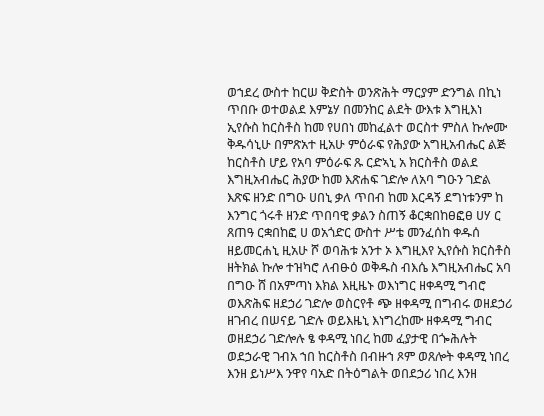ወኀደረ ውስተ ከርሠ ቅድስት ወንጽሕት ማርያም ድንግል በኪነ ጥበቡ ወተወልደ እምኔሃ በመንከር ልደት ውእቱ እግዚእነ ኢየሱስ ከርስቶስ ከመ የሀበነ መከፈልተ ወርስተ ምስለ ኩሎሙ ቅዱሳኒሁ በምጽአተ ዚአሁ ምዕራፍ የሕያው አግዚአብሔር ልጅ ከርስቶስ ሆይ የአባ ምዕራፍ ጹ ርድኣኒ አ ክርስቶስ ወልደ እግዚአብሔር ሕያው ከመ እጽሐፍ ገድሎ ለአባ ግዑን ገድል እጽፍ ዘንድ በግዑ ሀበኒ ቃለ ጥበብ ከመ እርዳኝ ደግነቱንም ከ እንግር ጎሩቶ ዘንድ ጥበባዊ ቃልን ስጠኝ ቆርቋበከፀፎፀ ሀሃ ር ጸጠዓ ርቋበከፎ ሀ ወአጎድር ውስተ ሥቴ መንፈሰከ ቀዱሰ ዘይመርሐኒ ዚአሁ ሾ ወባሕቱ አንተ ኦ እግዚእየ ኢየሱስ ክርስቶስ ዘትክል ኩሎ ተዝካሮ ለብፁዕ ወቅዱስ ብእሴ እግዚአብሔር አባ በግዑ ሸ በአምጣነ እክል እዚዜኑ ወእነግር ዘቀዳሚ ግብሮ ወእጽሕፍ ዘደኃሪ ገድሎ ወስርየቶ ጭ ዘቀዳሚ በግብሩ ወዘደኃሪ ዘገብረ በሠናይ ገድሉ ወይእዜኒ እነግረከሙ ዘቀዳሚ ግብር ወዘደኃሪ ገድሎሉ ፄ ቀዳሚ ነበረ ከመ ፈያታዊ በጐሕሉት ወደኃራዊ ገብአ ኀበ ከርስቶስ በብዙኀ ጾም ወጸሎት ቀዳሚ ነበረ እንዘ ይነሥእ ንዋየ ባአድ በትዕግልት ወበደኃሪ ነበረ እንዘ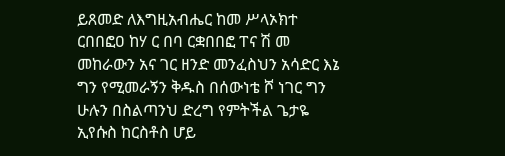ይጸመድ ለእግዚአብሔር ከመ ሥላኦክተ ርበበፎዐ ከሃ ር በባ ርቋበበፎ ፐና ሽ መ መከራውን አና ገር ዘንድ መንፈስህን አሳድር እኔ ግን የሚመራኝን ቅዱስ በሰውነቴ ሾ ነገር ግን ሁሉን በስልጣንህ ድረግ የምትችል ጌታዬ ኢየሱስ ከርስቶስ ሆይ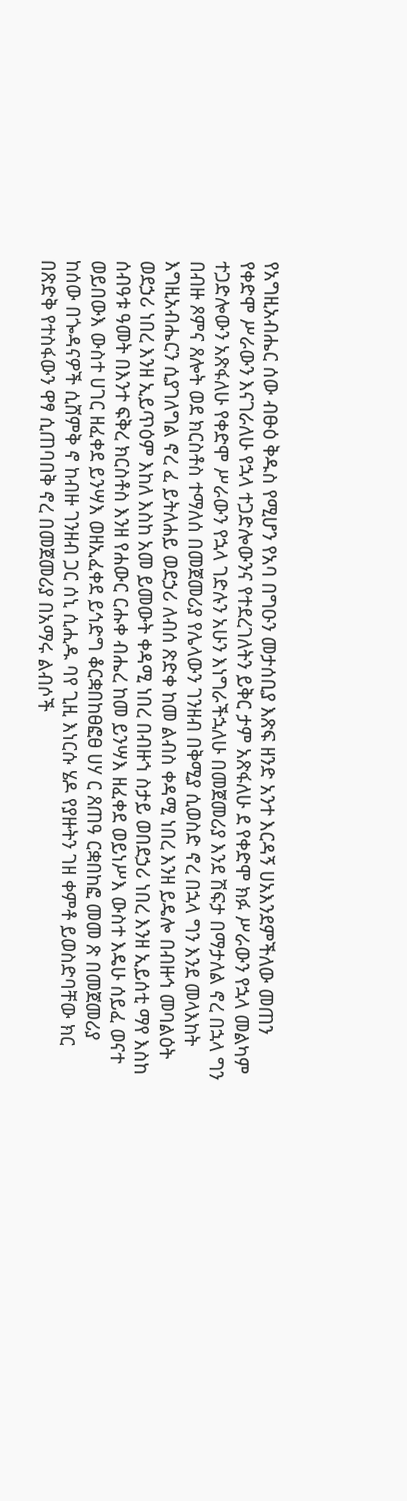የአግዚአብሔር ሰው ብፁዕ ቅዱስ የሚሆን የአባ በግዑን መታሰቢያ እጽፍ ዘንድ አንተ እርዳኝ ሀአእንደምችለው መጠን የቀድሞ ሥራውን እናገራለሁ የኋላ ተጋድሎውንና የተደረገለትን ይቅር ታም አጽፋለሁ ደ የቀድሞ ክፉ ሥራውን የኋላ መልካም ተጋድሎውን አጽፋለሁ የቀድሞ ሥራውን የኋላ ገድሉን አሁን እነግራችኋለሁ በመጀመሪያ እንደ ሽፍታ በማታለል ኖረ በኋላ ግን በብዙ ጾምና ጸሎት ወደ ክርስቶስ ተማለሰ በመጀመሪያ የሌላውን ገንዘብ በቅሚያ ሲወስድ ኖረ በኋላ ግን እንደ መላእከት እግዚአብሔርን ሲያገለግል ኖረ ፈ ይትለሐይ ወደኃሪ ለብሰ ጽድቀ ከመ ልብስ ቀዳሚ ነበረ እንዘ ይዴሎ በብዙኅ መባልዕት ወደኃሪ ነበረ እንዘ ኢይጥዕም እከለ እስከ አመ ይመውት ቀዳሚ ነበረ በብዙኀ ስታይ ወበደኃሪ ነበረ እንዘ ኢይሰቲ ማየ እስከ ሰብዓቱ ዓመት በእንተ ፍቅረ ክርስቶስ እንዘ የሐውር ርሑቀ ብሔረ ከመ ይንሣእ ዘፈቀደ ወይነሥእ ውስተ እዴሁ ሰይፈ ወናተ ወይበውእ ውስተ ሀገር ዘፈቀደ ይንሣእ ወዘኢፈቀደ ይኅድግ ቆርቋበከፀፎፀ ሀሃ ር ጸጠዓ ርቋበከፎ መመ ጽ በመጀመሪያ ከሰው በጐዳናዎች ሲሸምቅ ኖ ከብዙ ገንዘብ ጋር ሰኒ ሲሒዱ ባየ ጊዚ እነርሱ ሄዶ የያዙትን ገዘ ቀምቶ ይወስድባቸው ክር በጽድቅ የተስፋውን ዋፃ ሲጠባበቅ ኖረ በመጀመሪያ በአማሩ ልብሶች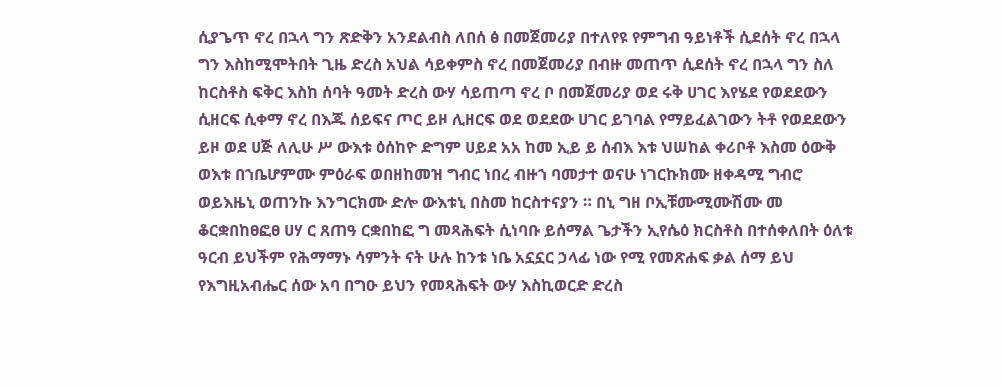ሲያጌጥ ኖረ በኋላ ግን ጽድቅን አንደልብስ ለበሰ ፅ በመጀመሪያ በተለየዩ የምግብ ዓይነቶች ሲደሰት ኖረ በኋላ ግን እስከሚሞትበት ጊዜ ድረስ አህል ሳይቀምስ ኖረ በመጀመሪያ በብዙ መጠጥ ሲደሰት ኖረ በኋላ ግን ስለ ከርስቶስ ፍቅር እስከ ሰባት ዓመት ድረስ ውሃ ሳይጠጣ ኖረ ቦ በመጀመሪያ ወደ ሩቅ ሀገር እየሄደ የወደደውን ሲዘርፍ ሲቀማ ኖረ በእጁ ሰይፍና ጦር ይዞ ሊዘርፍ ወደ ወደደው ሀገር ይገባል የማይፈልገውን ትቶ የወደደውን ይዞ ወደ ሀጅ ለሊሁ ሥ ውእቱ ዕሰከዮ ድግም ሀይደ አአ ከመ ኢይ ይ ሰብእ እቱ ህሠከል ቀሪቦቶ እስመ ዕውቅ ወእቱ በኀቤሆምሙ ምዕራፍ ወበዘከመዝ ግብር ነበረ ብዙኀ ባመታተ ወናሁ ነገርኩክሙ ዘቀዳሚ ግብሮ ወይእዜኒ ወጠንኩ እንግርክሙ ድሎ ውእቱኒ በስመ ከርስተናያን ። በኒ ግዘ ቦኢቹሙሚሙሽሙ መ ቆርቋበከፀፎፀ ሀሃ ር ጸጠዓ ርቋበከፎ ግ መጻሕፍት ሲነባቡ ይሰማል ጌታችን ኢየሴዕ ክርስቶስ በተሰቀለበት ዕለቱ ዓርብ ይህችም የሕማማኑ ሳምንት ናት ሁሉ ከንቱ ነቤ አኗኗር ኃላፊ ነው የሚ የመጽሐፍ ቃል ሰማ ይህ የእግዚአብሔር ሰው አባ በግዑ ይህን የመጻሕፍት ውሃ እስኪወርድ ድረስ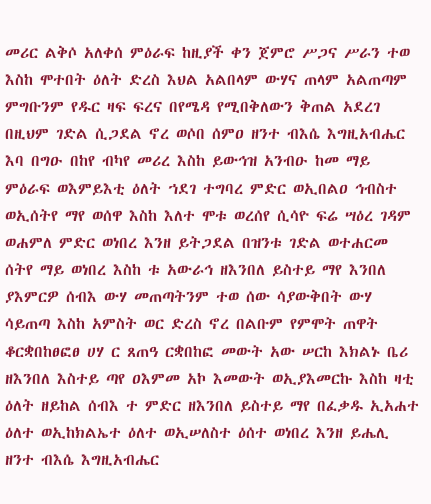መሪር ልቅሶ አለቀሰ ምዕራፍ ከዚያች ቀን ጀምሮ ሥጋና ሥራን ተወ እስከ ሞተበት ዕለት ድረስ እህል አልበላም ውሃና ጠላም አልጠጣም ምግቡንም የዱር ዛፍ ፍረና በየሜዳ የሚበቅለውን ቅጠል አደረገ በዚህም ገድል ሲጋደል ኖረ ወሶበ ሰምዐ ዘንተ ብእሴ እግዚአብሔር እባ በግዑ በከየ ብካየ መሪረ እስከ ይውኅዝ አንብዑ ከመ ማይ ምዕራፍ ወእምይእቲ ዕለት ኀደገ ተግባረ ምድር ወኢበልዐ ኅብስተ ወኢሰትየ ማየ ወሰዋ እስከ እለተ ሞቱ ወረሰየ ሲሳዮ ፍሬ ሣዕረ ገዳም ወሐምለ ምድር ወነበረ እንዘ ይትጋደል በዝንቱ ገድል ወተሐርመ ሰትየ ማይ ወነበረ እስከ ቱ አውራኅ ዘእንበለ ይስተይ ማየ እንበለ ያእምርዎ ሰብእ ውሃ መጠጣትንም ተወ ሰው ሳያውቅበት ውሃ ሳይጠጣ እስከ አምስት ወር ድረስ ኖረ በልቡም የምሞት ጠዋት ቆርቋበከፀፎፀ ሀሃ ር ጸጠዓ ርቋበከፎ መውት አው ሠርከ እክልኑ ቤሪ ዘእንበለ እስተይ ጣየ ዐእምመ አኮ እመውት ወኢያእመርኩ እስከ ዛቲ ዕለት ዘይከል ሰብእ ተ ምድር ዘእንበለ ይስተይ ማየ በፈቃዱ ኢአሐተ ዕለተ ወኢከክልኤተ ዕለተ ወኢሠለስተ ዕሰተ ወነበረ እንዘ ይሔሊ ዘንተ ብእሴ እግዚአብሔር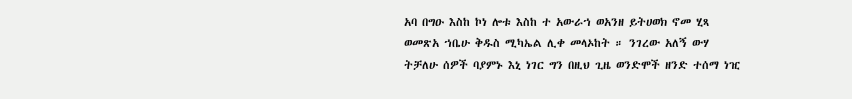አባ በግዑ እስከ ኮነ ሎቱ እስከ ተ አውራኀ ወአንዘ ይትሀወክ ኖመ ሂጻ ወመጽአ ኀቤሁ ቅዱስ ሚካኤል ሊቀ መላኦከት ። ንገረው አለኝ ውሃ ትቻለሁ ሰዎች ባያምኑ እኒ ነገር ግን በዚህ ጊዜ ወንድሞች ዘንድ ተሰማ ነዢ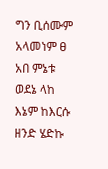ግን ቢሰሙም አላመነም ፀ አበ ምኔቱ ወደኔ ላከ እኔም ከእርሱ ዘንድ ሄድኩ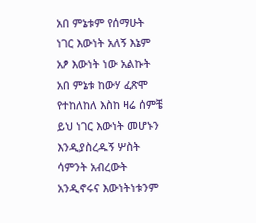አበ ምኔቱም የሰማሁት ነገር እውነት አለኝ እኔም አፆ እውነት ነው አልኩት አበ ምኔቱ ከውሃ ፈጽሞ የተከለከለ እስከ ዛሬ ሰምቼ ይህ ነገር እውነት መሆኑን እንዲያስረዱኝ ሦስት ሳምንት አብረውት አንዲኖሩና እውነትነቱንም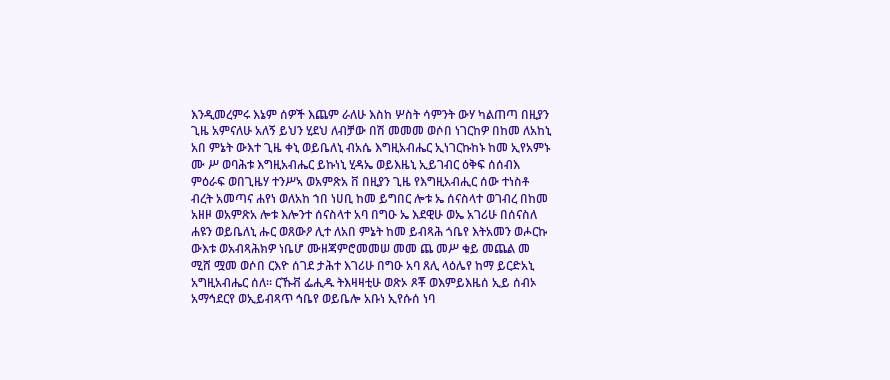እንዲመረምሩ እኔም ሰዎች እጨም ራለሁ እስከ ሦስት ሳምንት ውሃ ካልጠጣ በዚያን ጊዜ አምናለሁ አለኝ ይህን ሂደህ ለብቻው በሽ መመመ ወሶበ ነገርከዎ በከመ ለአከኒ አበ ምኔት ውእተ ጊዜ ቀኒ ወይቤለኒ ብአሴ እግዚአብሔር ኢነገርኩከኑ ከመ ኢየአምኑ ሙ ሥ ወባሕቱ እግዚአብሔር ይኩነኒ ሂዳኤ ወይእዜኒ ኢይገብር ዕቅፍ ሰሰብእ ምዕራፍ ወበጊዜሃ ተንሥኣ ወአምጽአ ቨ በዚያን ጊዜ የእግዚአብሒር ሰው ተነስቶ ብረት አመጣና ሐየነ ወለአከ ኀበ ነሀቢ ከመ ይግበር ሎቱ ኤ ሰናስላተ ወገብረ በከመ አዘዞ ወአምጽአ ሎቱ እሎንተ ሰናስላተ አባ በግዑ ኤ እደዊሁ ወኤ አገሪሁ በሰናስለ ሐዩን ወይቤለኒ ሑር ወጸውዖ ሊተ ለአበ ምኔት ከመ ይብጻሕ ጎቤየ እትአመን ወሖርኩ ውእቱ ወአብጻሕክዎ ነቤሆ ሙዘጃምሮመመሠ መመ ጨ መሥ ቁይ መጨል መ ሚሸ ሟመ ወሶበ ርእዮ ሰገደ ታሕተ እገሪሁ በግዑ አባ ጸሊ ላዕሌየ ከማ ይርድአኒ አግዚአብሔር ሰለ። ርኹቭ ፌሒዱ ትእዛዛቲሁ ወጽኦ ጾቾ ወእምይእዜሰ ኢይ ሰብኦ አማኅደርየ ወኢይብጻጥ ኅቤየ ወይቤሎ አቡነ ኢየሱሰ ነባ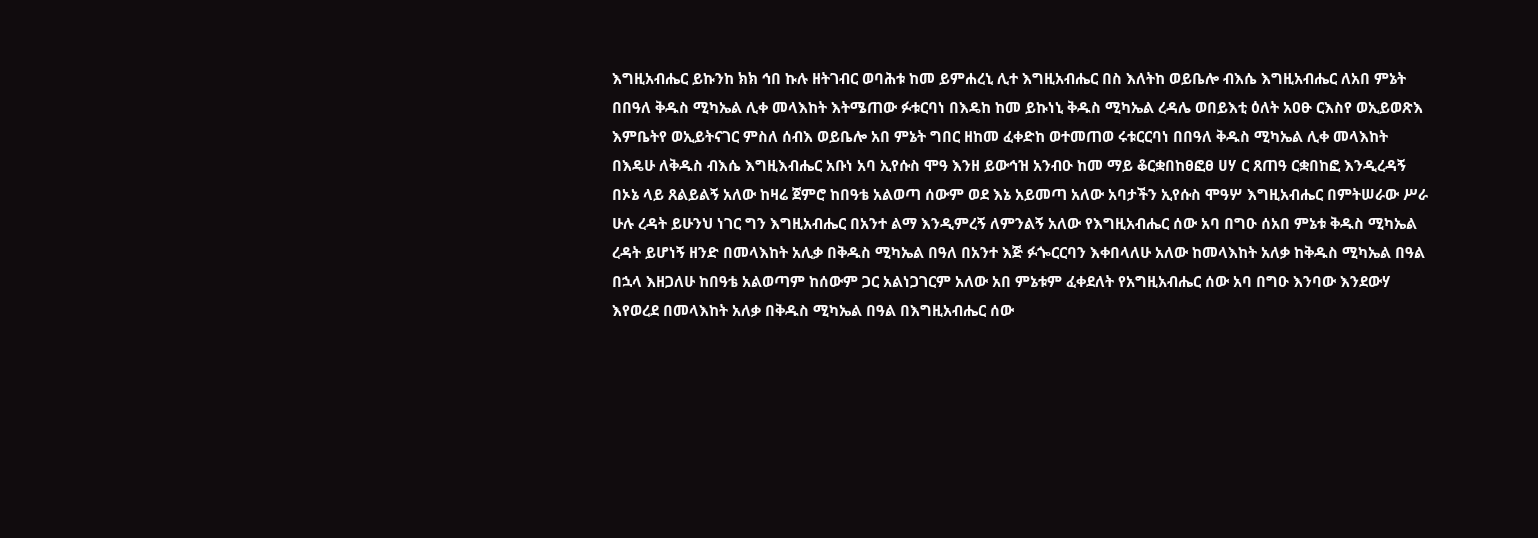እግዚአብሔር ይኩንከ ክክ ኅበ ኩሉ ዘትገብር ወባሕቱ ከመ ይምሐረኒ ሊተ እግዚአብሔር በስ እለትከ ወይቤሎ ብእሴ እግዚአብሔር ለአበ ምኔት በበዓለ ቅዱስ ሚካኤል ሊቀ መላእከት እትሜጠው ፉቱርባነ በእዴከ ከመ ይኩነኒ ቅዱስ ሚካኤል ረዳሌ ወበይእቲ ዕለት አዐፁ ርእስየ ወኢይወጽእ እምቤትየ ወኢይትናገር ምስለ ሰብእ ወይቤሎ አበ ምኔት ግበር ዘከመ ፈቀድከ ወተመጠወ ሩቱርርባነ በበዓለ ቅዱስ ሚካኤል ሊቀ መላእከት በእዴሁ ለቅዱስ ብእሴ እግዚእብሔር አቡነ አባ ኢየሱስ ሞዓ እንዘ ይውኅዝ አንብዑ ከመ ማይ ቆርቋበከፀፎፀ ሀሃ ር ጸጠዓ ርቋበከፎ እንዲረዳኝ በኦኔ ላይ ጸልይልኝ አለው ከዛሬ ጀምሮ ከበዓቴ አልወጣ ሰውም ወደ እኔ አይመጣ አለው አባታችን ኢየሱስ ሞዓሦ እግዚአብሔር በምትሠራው ሥራ ሁሉ ረዳት ይሁንህ ነገር ግን እግዚአብሔር በአንተ ልማ እንዲምረኝ ለምንልኝ አለው የእግዚአብሔር ሰው አባ በግዑ ሰአበ ምኔቱ ቅዱስ ሚካኤል ረዳት ይሆነኝ ዘንድ በመላእከት አሊቃ በቅዱስ ሚካኤል በዓለ በአንተ እጅ ፉጐርርባን እቀበላለሁ አለው ከመላእከት አለቃ ከቅዱስ ሚካኤል በዓል በኋላ እዘጋለሁ ከበዓቴ አልወጣም ከሰውም ጋር አልነጋገርም አለው አበ ምኔቱም ፈቀደለት የአግዚአብሔር ሰው አባ በግዑ እንባው እንደውሃ እየወረደ በመላእከት አለቃ በቅዱስ ሚካኤል በዓል በእግዚአብሔር ሰው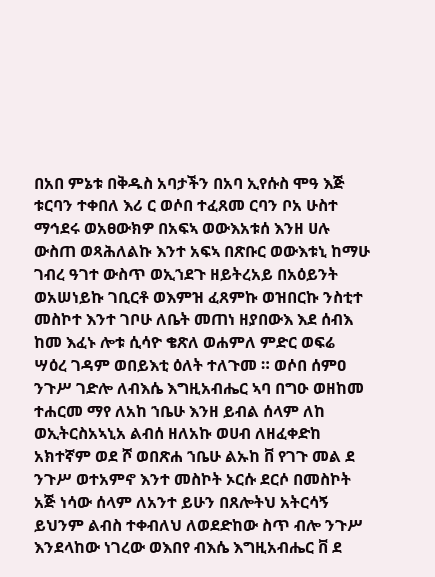በአበ ምኔቱ በቅዱስ አባታችን በአባ ኢየሱስ ሞዓ እጅ ቱርባን ተቀበለ እሪ ር ወሶበ ተፈጸመ ርባን ቦአ ሁስተ ማኅደሩ ወአፀውክዎ በአፍኣ ወውእአቱሰ እንዘ ሀሉ ውስጠ ወጻሕለልኩ እንተ አፍኣ በጽቡር ወውእቱኒ ከማሁ ገብረ ዓገተ ውስጥ ወኢኀደጉ ዘይትረአይ በአዕይንት ወአሠነይኩ ገቢርቶ ወእምዝ ፈጸምኩ ወዝበርኩ ንስቲተ መስኮተ እንተ ገቦሁ ለቤት መጠነ ዘያበውእ እደ ሰብእ ከመ እፈኑ ሎቱ ሲሳዮ ቄጽለ ወሐምለ ምድር ወፍሬ ሣዕረ ገዳም ወበይእቲ ዕለት ተለጉመ ። ወሶበ ሰምዐ ንጉሥ ገድሎ ለብእሴ እግዚአብሔር ኣባ በግዑ ወዘከመ ተሐርመ ማየ ለአከ ኀቤሁ እንዘ ይብል ሰላም ለከ ወኢትርስአኣኒአ ልብሰ ዘለአኩ ወሀብ ለዘፈቀድከ አክተኛም ወደ ሾ ወበጽሐ ኀቤሁ ልኡከ ቨ የገጉ መል ደ ንጉሥ ወተአምኖ እንተ መስኮት ኦርሱ ደርሶ በመስኮት አጅ ነሳው ሰላም ለአንተ ይሁን በጸሎትህ አትርሳኝ ይህንም ልብስ ተቀብለህ ለወደድከው ስጥ ብሎ ንጉሥ እንደላከው ነገረው ወእበየ ብእሴ እግዚአብሔር ቨ ደ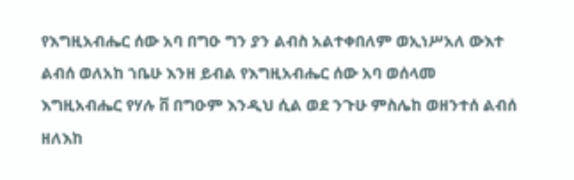የእግዚአብሔር ሰው አባ በግዑ ግን ያን ልብስ አልተቀበለም ወኢነሥአለ ውእተ ልብሰ ወለአከ ኀቤሁ እንዘ ይብል የእግዚአብሔር ሰው አባ ወሰላመ እግዚአብሔር የሃሉ ቨ በግዑም እንዲህ ሲል ወደ ንጉሁ ምስሌከ ወዘንተሰ ልብሰ ዘለእከ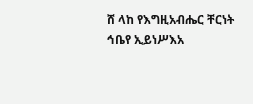ሸ ላከ የእግዚአብሔር ቸርነት ኅቤየ ኢይነሥእአ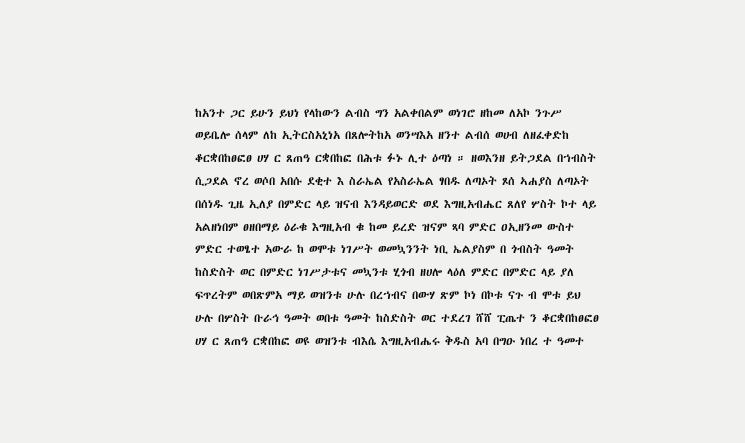ከአንተ ጋር ይሁን ይህነ የላከውን ልብስ ግን አልቀበልም ወነገሮ ዘከመ ለአኮ ንጉሥ ወይቤሎ ሰላም ለከ ኢትርስአኒነአ በጸሎትከአ ወንሣእአ ዘንተ ልብሰ ወሀብ ለዘፈቀድከ ቆርቋበከፀፎፀ ሀሃ ር ጸጠዓ ርቋበከፎ በሕቱ ፉኑ ሊተ ዕጣነ ። ዘወእንዘ ይትጋደል በኀብስት ሲጋደል ኖረ ወሶበ አበሱ ደቂተ እ ስራኤል የአስራኤል ፃበዱ ለጣኦት ጾሰ ኣሐያስ ለጣኦት በሰነዱ ጊዜ ኢለያ በምድር ላይ ዝናብ እንዳይወርድ ወደ እግዚአብሔር ጸለየ ሦስት ኮተ ላይ አልዘነበም ፀዘበማይ ዕራቁ እግዚአብ ቁ ከመ ይረድ ዝናም ጻባ ምድር ዐኢዘንመ ውስተ ምድር ተወፄተ አውራ ከ ወሞቱ ነገሥት ወመኳንንት ነቢ ኤልያስም በ ጎብስት ዓመት ከስድስት ወር በምድር ነገሥታቱና መኳንቱ ሂጎብ ዘሀሎ ላዕለ ምድር በምድር ላይ ያለ ፍጥረትም ወበጽምአ ማይ ወዝንቱ ሁሉ በረኀብና በውሃ ጽም ኮነ በኮቱ ናጉ ብ ሞቱ ይህ ሁሉ በሦስት ቡራኅ ዓመት ወበቱ ዓመት ከስድስት ወር ተደረገ ሸሸ ፒጤተ ን ቆርቋበከፀፎፀ ሀሃ ር ጸጠዓ ርቋበከፎ ወዩ ወዝንቱ ብእሴ እግዚአብሔሩ ቅዱስ አባ በግዑ ነበረ ተ ዓመተ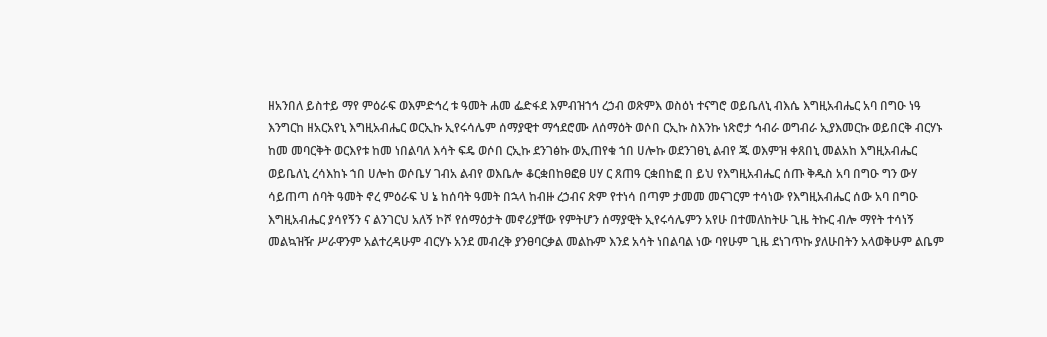ዘአንበለ ይስተይ ማየ ምዕራፍ ወእምድኅረ ቱ ዓመት ሐመ ፌድፋደ እምብዝኀኅ ረኃብ ወጽምእ ወስዕነ ተናግሮ ወይቤለኒ ብእሴ እግዚአብሔር አባ በግዑ ነዓ እንግርከ ዘአርአየኒ እግዚአብሔር ወርኢኩ ኢየሩሳሌም ሰማያዊተ ማኅደሮሙ ለሰማዕት ወሶበ ርኢኩ ስእንኩ ነጽሮታ ኅብራ ወግብራ ኢያእመርኩ ወይበርቅ ብርሃኑ ከመ መባርቅት ወርእየቱ ከመ ነበልባለ እሳት ፍዴ ወሶበ ርኢኩ ደንገፅኩ ወኢጠየቁ ኀበ ሀሎኩ ወደንገፀኒ ልብየ ጁ ወእምዝ ቀጸበኒ መልአከ እግዚአብሔር ወይቤለኒ ረሳእከኑ ኀበ ሀሎከ ወሶቤሃ ገብአ ልብየ ወእቤሎ ቆርቋበከፀፎፀ ሀሃ ር ጸጠዓ ርቋበከፎ በ ይህ የእግዚአብሔር ሰጡ ቅዱስ አባ በግዑ ግን ውሃ ሳይጠጣ ሰባት ዓመት ኖረ ምዕራፍ ህ ኔ ከሰባት ዓመት በኋላ ከብዙ ረኃብና ጽም የተነሳ በጣም ታመመ መናገርም ተሳነው የእግዚአብሔር ሰው አባ በግዑ እግዚአብሔር ያሳየኝን ና ልንገርህ አለኝ ኮሾ የሰማዕታት መኖሪያቸው የምትሆን ሰማያዊት ኢየሩሳሌምን አየሁ በተመለከትሁ ጊዜ ትኩር ብሎ ማየት ተሳነኝ መልኳዝዥ ሥራዋንም አልተረዳሁም ብርሃኑ አንደ መብረቅ ያንፀባርቃል መልኩም እንደ አሳት ነበልባል ነው ባየሁም ጊዜ ደነገጥኩ ያለሁበትን አላወቅሁም ልቤም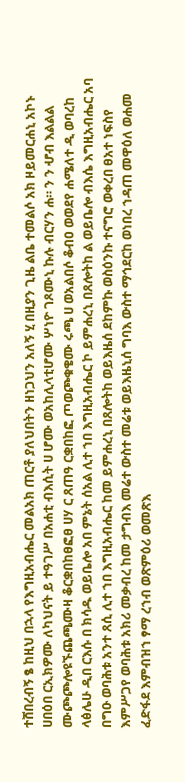ተሸበረብኝ ፄ ከዚህ በኋላ የእግዚአብሔር መልአክ ጠርቶ ያለህበትን ዘነጋህን አለኝ ሂ በዚያን ጊዜ ልቤ ተመልሶ አክ ዞይመርሐኒ አኮኑ ሀበዕበ ርኢክዎሙ ለካህናት ይ ተዓገሥ በአሐቲ ብእሲት ሀ ሆሙ ወአከሊላቲሆሙ ሦነዮ ገጾሙኒ ኩሉ ብርሃን ሐ። ን ን ሇብ እልልል ሙጮጮሎዩኙጨጫሙዛ ቆርቋበከፀፎፀ ሀሃ ር ጸጠዓ ርቋበከፎ ጦወጮቁቄሙ ሩጫ ሀ ወአልበሶ ቆብዐ ወወደየ ሐሜለተ ዲ ወባረከ ላፅሌሁ ዲበ ርእሱ በ ክሳዱ ወይቤሎ አበ ምኔት ሰአል ሊተ ኀበ እግዚአብሔር ኮ ይምሐረኒ በጸሎትከ ል ወይቤሎ ብእሴ እግዚአብሔር አባ በግዑ ወባሕቱ አንተ ጸሲ ሊተ ኀበ እግዚአብሔር ከመ ይምሐረኒ በጸሎትከ ወይእዜሰ ደከምኩ ወስዕንኩ ተናግሮ ወቀረበ ፀአተ ነፍስየ እምሥጋየ ወባሕቱ አክሪ መቃብረ ከመ ታግብእ መሬተ ውስተ መሬቱ ወይእዜኒሰ ግባእ ውስተ ማኅደርከ ወነበረ ኀዳጠ መዋዕለ ወሐመ ፈድፋደ እምብዝኀ ፃማ ረኀብ ወጽምዕሪ ወመጽእ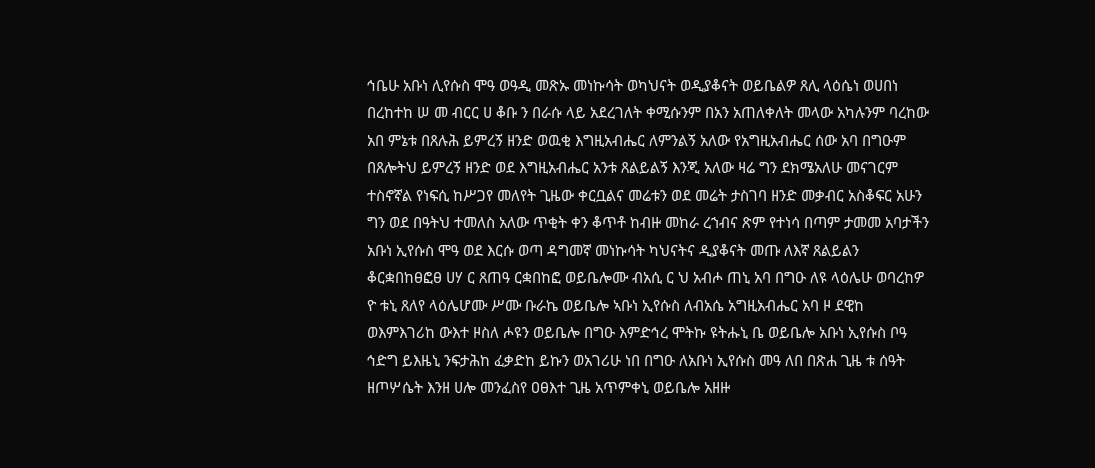ኅቤሁ አቡነ ሊየሱስ ሞዓ ወዓዲ መጽኡ መነኩሳት ወካህናት ወዲያቆናት ወይቤልዎ ጸሊ ላዕሴነ ወሀበነ በረከተከ ሠ መ ብርር ሀ ቆቡ ን በራሱ ላይ አደረገለት ቀሚሱንም በአን አጠለቀለት መላው አካሉንም ባረከው አበ ምኔቱ በጸሉሕ ይምረኝ ዘንድ ወዉቂ እግዚአብሔር ለምንልኝ አለው የአግዚአብሔር ሰው አባ በግዑም በጸሎትህ ይምረኝ ዘንድ ወደ እግዚአብሔር አንቱ ጸልይልኝ እንጂ አለው ዛሬ ግን ደክሜአለሁ መናገርም ተስኖኛል የነፍሲ ከሥጋየ መለየት ጊዜው ቀርቧልና መሬቱን ወደ መሬት ታስገባ ዘንድ መቃብር አስቆፍር አሁን ግን ወደ በዓትህ ተመለስ አለው ጥቂት ቀን ቆጥቶ ከብዙ መከራ ረኀብና ጽም የተነሳ በጣም ታመመ አባታችን አቡነ ኢየሱስ ሞዓ ወደ እርሱ ወጣ ዳግመኛ መነኩሳት ካህናትና ዲያቆናት መጡ ለእኛ ጸልይልን ቆርቋበከፀፎፀ ሀሃ ር ጸጠዓ ርቋበከፎ ወይቤሎሙ ብአሲ ር ህ አብሖ ጠኒ አባ በግዑ ለዩ ላዕሌሁ ወባረከዎ ዮ ቱኒ ጸለየ ላዕሌሆሙ ሥሙ ቡራኬ ወይቤሎ ኣቡነ ኢየሱስ ለብአሴ አግዚአብሔር አባ ዞ ደዊከ ወእምእገሪከ ውእተ ዞስለ ሖዩን ወይቤሎ በግዑ እምድኅረ ሞትኩ ዩትሑኒ ቤ ወይቤሎ አቡነ ኢየሱስ ቦዓ ኅድግ ይእዜኒ ንፍታሕከ ፈቃድከ ይኩን ወአገሪሁ ነበ በግዑ ለአቡነ ኢየሱስ መዓ ለበ በጽሐ ጊዜ ቱ ሰዓት ዘጦሦሴት እንዘ ሀሎ መንፈስየ ዐፀእተ ጊዜ አጥምቀኒ ወይቤሎ አዘዙ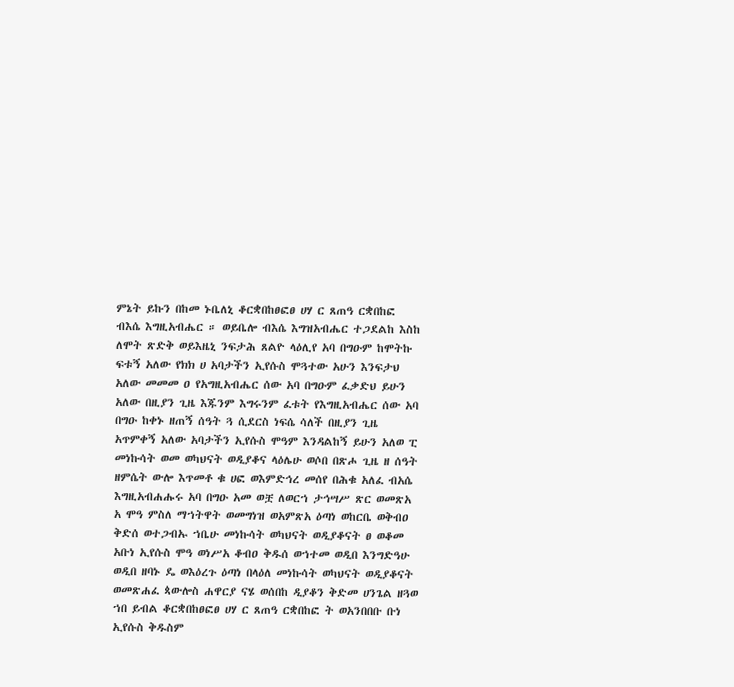ምኔት ይኩን በከመ ኑቤለኒ ቆርቋበከፀፎፀ ሀሃ ር ጸጠዓ ርቋበከፎ ብእሴ እግዚአብሔር ። ወይቤሎ ብእሴ እግዝአብሔር ተጋደልከ እስከ ለሞት ጽድቅ ወይእዜኒ ንፍታሕ ጸልዮ ላዕሊየ አባ በግዑም ከሞትኩ ፍቱኝ አለው የክክ ሀ አባታችን ኢየሱስ ሞጓተው አሁን እንፍታህ አለው መመመ ዐ የአግዚአብሔር ሰው አባ በግዑም ፈቃድህ ይሁን አለው በዚያን ጊዜ እጁንም እግሩንም ፈቱት የእግዚአብሔር ሰው አባ በግዑ ከቀኑ ዘጠኝ ሰዓት ጓ ሲደርስ ነፍሴ ሳለች በዚያን ጊዜ አጥምቀኝ አለው አባታችን ኢየሱስ ሞዓም እንዳልከኝ ይሁን አለወ ፒ መነኩሳት ወመ ወካህናት ወዲያቆና ላዕሌሁ ወሶበ በጽሖ ጊዜ ዘ ሰዓት ዘምሴት ውሎ እጥመቶ ቁ ሀፎ ወእምድኅረ መሰየ በሕቁ አለፈ ብአሴ እግዚአብሐሑሩ አባ በግዑ አመ ወቿ ለወርኀ ታኅሣሥ ጽር ወመጽአ አ ሞዓ ምስለ ማኀትዋት ወመግነዝ ወአምጽአ ዕጣነ ወከርቤ ወቅብዐ ቅድሰ ወተጋብኡ ኀቤሁ መነኩሳት ወካህናት ወዲያቆናት ፀ ወቆመ አቡነ ኢየሱስ ሞዓ ወነሥአ ቆብዐ ቅዱሰ ወኀተመ ወዲበ እንግድዓሁ ወዲበ ዘባኑ ዴ ወእዕረጉ ዕጣነ በላዕለ መነኩሳት ወካህናት ወዲያቆናት ወመጽሐፈ ጳውሎስ ሐዋርያ ናሄ ወሰበከ ዲያቆን ቅድመ ሀንጌል ዘጓወ ኀበ ይብል ቆርቋበከፀፎፀ ሀሃ ር ጸጠዓ ርቋበከፎ ት ወአንበበቡ ቡነ ኢየሱስ ቅዱስም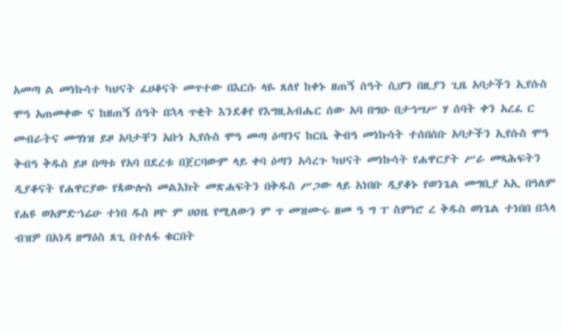አመጣ ል መነኩሳተ ካህናት ፈሀቆናት መጥተው በእርሱ ላዬ ጸለየ ከቀኑ ዘጠኝ ሰዓት ሲሆን በዚያን ጊዜ አባታችን ኢየሱስ ሞዓ አጠመቀው ና ከዘጠኝ ሰዓት በኋላ ጥቂት እንደቆየ የእግዚአብሔር ሰው አባ በግዑ በታኅሣሥ ሃ ሰባት ቀን አረፈ ር መብራትና መግነዝ ይዞ አባታቸን አቡነ ኢየሱስ ሞዓ መጣ ዕጣንና ከርቤ ቅብዓ መነኩሳት ተሰበሰቡ አባታችን ኢየሱስ ሞዓ ቅብዓ ቅዱስ ይዞ በጣቱ የአባ በደረቱ በጀርባውም ላይ ቀባ ዕጣን አሳረጉ ካህናት መነኩሳት የሐዋርያት ሥራ መጻሕፍትን ዲያቆናት የሐዋርያው የጳውሎስ መልእክት መጽሐፍትን በቅዱስ ሥጋው ላይ አነበቡ ዲያቆኑ የወንጌል መግቢያ አኢ በዓለም የሐዩ ወአምድኀሬሁ ተነበ ዱስ ዞዮ ም ሀዐዜ የሚለውን ም ጥ መዝሙሩ ዘመ ዓ ግ ፐ ስምነሮ ረ ቅዱስ ወነጌል ተነበበ በኋላ ብዝዎ በአነዳ ዘማዕስ ጸጊ በተለፋ ቁርበት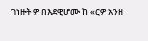ገነዙት ዎ በእደዊሆሙ ከ «ርዎ አንዘ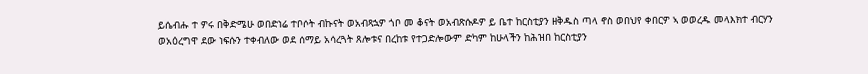ይሴብሑ ተ ዎሩ በቅድሜሁ ወበድነሬ ተቦሶት ብኩናት ወአብጻኋዎ ጎቦ መ ቆናት ወአብጽሱዶዎ ይ ቤተ ከርስቲያን ዘቅዱስ ጣላ ኖስ ወበህየ ቀበርዎ ኣ ወወረዱ መላእክተ ብርሃን ወአዕረግዋ ደው ነፍሱን ተቀብለው ወደ ሰማይ አሳረጓት ጸሎቱና በረከቱ የተጋድሎውም ድካም ከሁላችን ከሕዝበ ከርስቲያን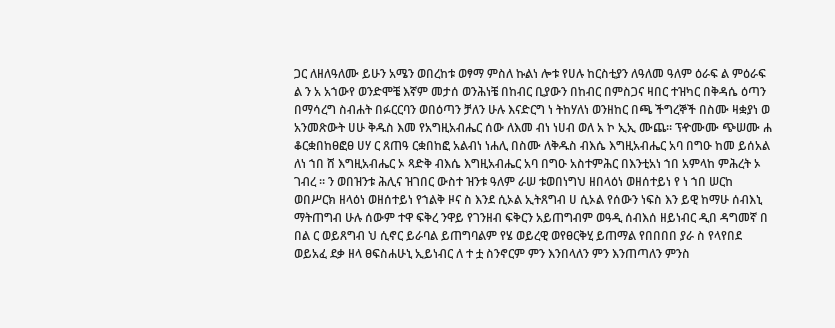ጋር ለዘለዓለሙ ይሁን አሜን ወበረከቱ ወፃማ ምስለ ኩልነ ሎቱ የሀሉ ከርስቲያን ለዓለመ ዓለም ዕራፍ ል ምዕራፍ ል ን አ አኀውየ ወንድሞቼ እኛም መታሰ ወንሕነቼ በከብር ቢያውን በከብር በምስጋና ዛበር ተዝካር በቅዳሴ ዕጣን በማሳረግ ስብሐት በፉርርባን ወበዕጣን ቻለን ሁሉ እናድርግ ነ ትከሃለነ ወንዘከር በጫ ችግረኞች በስሙ ዛቋያነ ወ አንመጽውት ሀሁ ቅዱስ እመ የአግዚአብሔር ሰው ለእመ ብነ ነሀብ ወለ አ ኮ ኢኢ ሙጨ። ፕዯሙሙ ጭሠሙ ሐ ቆርቋበከፀፎፀ ሀሃ ር ጸጠዓ ርቋበከፎ አልብነ ነሐሊ በስሙ ለቅዱስ ብእሴ እግዚአብሔር አባ በግዑ ከመ ይሰአል ለነ ኀበ ሸ እግዚአብሔር ኦ ጻድቅ ብእሴ እግዚአብሔር አባ በግዑ አስተምሕር በእንቲአነ ኀበ አምላከ ምሕረት ኦ ገብረ ። ን ወበዝንቱ ሕሊና ዝገበር ውስተ ዝንቱ ዓለም ራሠ ቱወበነግህ ዘበላዕነ ወዘሰተይነ የ ነ ኀበ ሠርከ ወበሥርክ ዘላዕነ ወዘሰተይነ የኀልቅ ዞና ስ እንደ ሲኦል ኢትጸግብ ሀ ሲኦል የሰውን ነፍስ እን ይዊ ከማሁ ሰብእኒ ማትጠግብ ሁሉ ሰውም ተዋ ፍቅረ ንዋይ የገንዘብ ፍቅርን አይጠግብም ወዓዲ ሰብእሰ ዘይነብር ዲበ ዳግመኛ በ በል ር ወይጸግብ ህ ሲኖር ይራባል ይጠግባልም የሄ ወይረዊ ወየፀርቅሂ ይጠማል የበበበበ ያራ ስ የላየበደ ወይአፈ ደቃ ዘላ ፀፍስሐሁኒ ኢይነብር ለ ተ ቷ ስንኖርም ምን እንበላለን ምን እንጠጣለን ምንስ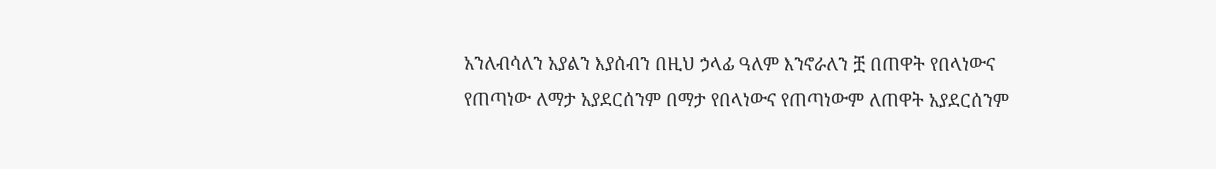አንለብሳለን አያልን እያሰብን በዚህ ኃላፊ ዓለም እንኖራለን ቿ በጠዋት የበላነውና የጠጣነው ለማታ አያደርሰንም በማታ የበላነውና የጠጣነውም ለጠዋት አያደርሰንም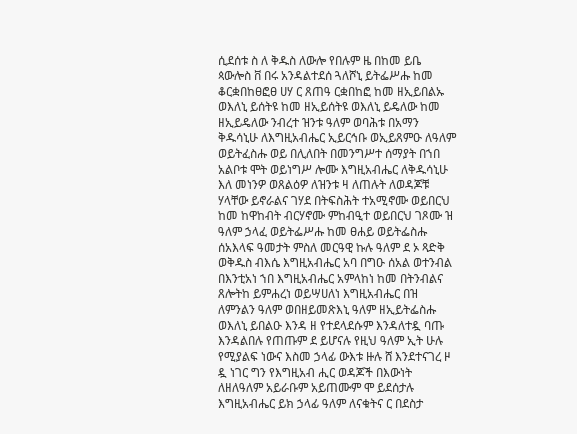ሲደሰቱ ስ ለ ቅዱስ ለውሎ የበሉም ዜ በከመ ይቤ ጳውሎስ ቨ በሩ አንዳልተደሰ ጓለሾኒ ይትፌሥሑ ከመ ቆርቋበከፀፎፀ ሀሃ ር ጸጠዓ ርቋበከፎ ከመ ዘኢይበልኡ ወእለኒ ይሰትዩ ከመ ዘኢይሰትዩ ወእለኒ ይዴለው ከመ ዘኢይዴለው ንብረተ ዝንቱ ዓለም ወባሕቱ በአማን ቅዱሳኒሁ ለእግዚአብሔር ኢይርኅቡ ወኢይጸምዑ ለዓለም ወይትፈስሑ ወይ በሊለበት በመንግሥተ ሰማያት በኀበ አልቦቱ ሞት ወይነግሥ ሎሙ እግዚአብሔር ለቅዱሳኒሁ እለ መነንዎ ወጸልዕዎ ለዝንቱ ዛ ለጠሉት ለወዳጆቹ ሃላቸው ይኖራልና ገሃደ በትፍስሕት ተአሚኖሙ ወይበርህ ከመ ከዋከብት ብርሃኖሙ ምከብዒተ ወይበርህ ገጾሙ ዝ ዓለም ኃላፈ ወይትፌሥሑ ከመ ፀሐይ ወይትፌስሑ ሰአእላፍ ዓመታት ምስለ መርዓዊ ኩሉ ዓለም ደ ኦ ጻድቅ ወቅዱስ ብእሴ እግዚአብሔር አባ በግዑ ሰአል ወተንብል በእንቲአነ ኀበ እግዚአብሔር አምላከነ ከመ በትንብልና ጸሎትከ ይምሐረነ ወይሣሀለነ እግዚአብሔር በዝ ለምንልን ዓለም ወበዘይመጽእኒ ዓለም ዘኢይትፌስሑ ወእለኒ ይበልዑ እንዳ ዘ የተደላደሱም እንዳለተዷ ባጡ እንዳልበሉ የጠጡም ደ ይሆናሉ የዚህ ዓለም ኢት ሁሉ የሚያልፍ ነውና እስመ ኃላፊ ውእቱ ዙሉ ሸ እንደተናገረ ዞ ዷ ነገር ግን የእግዚአብ ሒር ወዳጆች በእውነት ለዘለዓለም አይራቡም አይጠሙም ሞ ይደሰታሉ እግዚአብሔር ይክ ኃላፊ ዓለም ለናቁትና ር በደስታ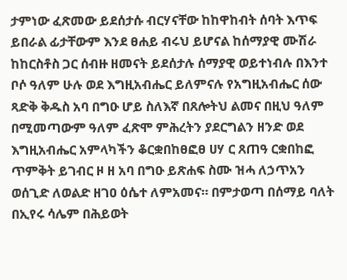ታምነው ፈጽመው ይደሰታሱ ብርሃናቸው ከከዋከብት ሰባት እጥፍ ይበራል ፊታቸውም እንደ ፀሐይ ብሩህ ይሆናል ከሰማያዊ ሙሽራ ከከርስቶስ ጋር ሰብዙ ዘመናት ይደሰታሉ ሰማያዊ ወይተነብሉ በእንተ ቦሶ ዓለም ሁሉ ወደ እግዚአብሔር ይለምናሉ የአግዚአብሔር ሰው ጻድቅ ቅዱስ አባ በግዑ ሆይ ስለእኛ በጸሎትህ ልመና በዚህ ዓለም በሚመጣውም ዓለም ፈጽሞ ምሕረትን ያደርግልን ዘንድ ወደ እግዚአብሔር አምላካችን ቆርቋበከፀፎፀ ሀሃ ር ጸጠዓ ርቋበከፎ ጥምቅት ይገብር ዞ ዘ አባ በግዑ ይጽሐፍ ስሙ ዝሓ ለኃጥአን ወሰጊድ ለወልድ ዘገዐ ዕሴተ ለምአመና። በምታወጣ በሰማይ ባለት በኢየሩ ሳሌም በሕይወት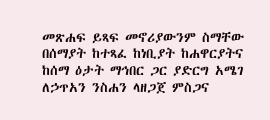መጽሐፍ ይጻፍ መኖሪያውንም ስማቸው በሰማያት ከተጻፈ ከነቢያት ከሐዋርያትና ከሰማ ዕታት ማኅበር ጋር ያድርግ አሜገ ለኃጥአን ንስሐን ላዘጋጀ ምስጋና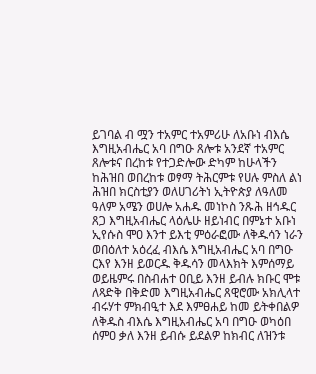ይገባል ብ ሟን ተአምር ተአምሪሁ ለአቡነ ብእሴ እግዚአብሔር አባ በግዑ ጸሎቱ አንደኛ ተአምር ጸሎቱና በረከቱ የተጋድሎው ድካም ከሁላችን ከሕዝበ ወበረከቱ ወፃማ ትሕርምቱ የሀሉ ምስለ ልነ ሕዝበ ክርስቲያን ወለሀገሪትነ ኢትዮጵያ ለዓለመ ዓለም አሜን ወሀሎ አሐዱ መነኮስ ንጹሕ ዘኅዱር ጸጋ እግዚአብሔር ላዕሌሁ ዘይነብር በምኔተ አቡነ ኢየሱስ ሞዐ እንተ ይእቲ ምዕራፎሙ ለቅዱሳን ነራን ወበዕለተ አዕረፈ ብእሴ እግዚአብሔር አባ በግዑ ርእየ እንዘ ይወርዱ ቅዱሳን መላእክት እምሰማይ ወይዜምሩ በስብሐተ ዐቢይ እንዘ ይብሉ ክቡር ሞቱ ለጻድቅ በቅድመ እግዚአብሔር ጸዊሮሙ አክሊላተ ብሩሃተ ምክብዒተ እደ እምፀሐይ ከመ ይትቀበልዎ ለቅዱስ ብእሴ እግዚአብሔር አባ በግዑ ወካዕበ ሰምዐ ቃለ እንዘ ይብሱ ይደልዎ ከክብር ለዝንቱ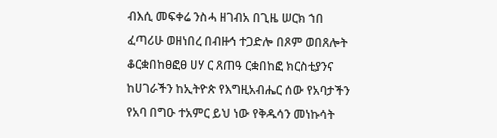ብእሲ መፍቀሬ ንስሓ ዘገብአ በጊዜ ሠርክ ኀበ ፈጣሪሁ ወዘነበረ በብዙኅ ተጋድሎ በጾም ወበጸሎት ቆርቋበከፀፎፀ ሀሃ ር ጸጠዓ ርቋበከፎ ክርስቲያንና ከሀገራችን ከኢትዮጵ የእግዚአብሔር ሰው የአባታችን የአባ በግዑ ተአምር ይህ ነው የቅዱሳን መነኩሳት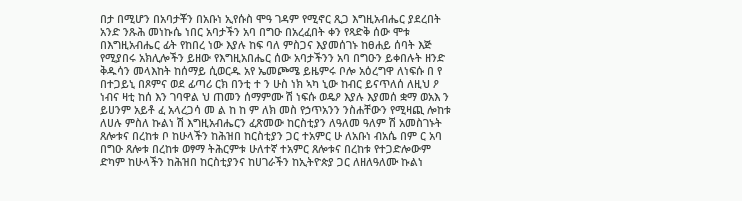በታ በሚሆን በአባታቾን በአቡነ ኢየሱስ ሞዓ ገዳም የሚኖር ጺጋ እግዚአብሔር ያደረበት አንድ ንጹሕ መነኩሴ ነበር አባታችን አባ በግዑ በአረፈበት ቀን የጻድቅ ሰው ሞቱ በእግዚአብሔር ፊት የከበረ ነው እያሉ ከፍ ባለ ምስጋና እያመሰገኑ ከፀሐይ ሰባት እጅ የሚያበሩ አክሊሎችን ይዘው የእግዚአበሔር ሰው አባታችንን አባ በግዑን ይቀበሉት ዘንድ ቅዱሳን መላእከት ከሰማይ ሲወርዱ አየ ኤመጮሜ ይዜምሩ ቦሎ አዕረግዋ ለነፍሱ በ የ በተጋይኒ በጾምና ወደ ፊጣሪ ርክ በንቲ ተ ን ሁስ ነክ ኣካ ኒው ከብር ይናጥለሰ ለዚህ ዖ ነብና ዛቲ ከሰ እን ገባዋል ህ ጠመን ሰማምሙ ሽ ነፍሱ ወዴዖ እያሉ እያመሰ ቋማ ወአእ ን ይሀንም አይቶ ፈ አላረጋሳ መ ል ከ ከ ም ለክ መስ የኃጥአንን ንስሐቸውን የሚዛጪ ሎከቱ ለሀሉ ምስለ ኩልነ ሽ እግዚአብሔርን ፈጽመው ከርስቲያን ለዓለመ ዓለም ሽ አመስገኑት ጸሎቱና በረከቱ ቦ ከሁላችን ከሕዝበ ከርስቲያን ጋር ተአምር ሁ ለአቡነ ብአሴ በም ር አባ በግዑ ጸሎቱ በረከቱ ወፃማ ትሕርምቱ ሁለተኛ ተአምር ጸሎቱና በረከቱ የተጋድሎውም ድካም ከሁላችን ከሕዝበ ከርስቲያንና ከሀገራችን ከኢትዮጵያ ጋር ለዘለዓለሙ ኩልነ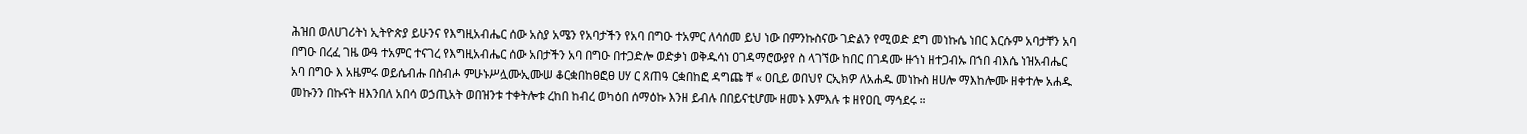ሕዝበ ወለሀገሪትነ ኢትዮጵያ ይሁንና የእግዚአብሔር ሰው አስያ አሜን የአባታችን የአባ በግዑ ተአምር ለሳሰመ ይህ ነው በምንኩስናው ገድልን የሚወድ ደግ መነኩሴ ነበር እርሱም አባታቸን አባ በግዑ በረፈ ገዜ ውዓ ተአምር ተናገረ የእግዚአብሔር ሰው አበታችን አባ በግዑ በተጋድሎ ወድቃነ ወቅዱሳነ ዐገዳማሮውያየ ስ ላገኘው ከበር በገዳሙ ዙኀነ ዘተጋብኡ በኀበ ብእሴ ነዝአብሔር አባ በግዑ እ አዜምሩ ወይሴብሑ በስብሖ ምሁኑሥሏሙኢሙሠ ቆርቋበከፀፎፀ ሀሃ ር ጸጠዓ ርቋበከፎ ዳግጩ ቸ « ዐቢይ ወበህየ ርኢክዎ ለአሐዱ መነኩስ ዘሀሎ ማእከሎሙ ዘቀተሎ አሐዱ መኩንን በኩናት ዘእንበለ አበሳ ወኃጢአት ወበዝንቱ ተቀትሎቱ ረከበ ከብረ ወካዕበ ሰማዕኩ እንዘ ይብሉ በበይናቲሆሙ ዘመኑ እምእሉ ቱ ዘየዐቢ ማኅደሩ ።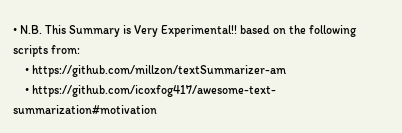• N.B. This Summary is Very Experimental!! based on the following scripts from:
    • https://github.com/millzon/textSummarizer-am
    • https://github.com/icoxfog417/awesome-text-summarization#motivation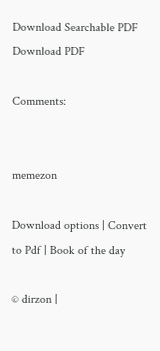Download Searchable PDF Download PDF

Comments:


memezon

Download options | Convert to Pdf | Book of the day

© dirzon |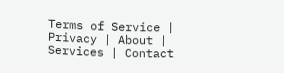Terms of Service | Privacy | About | Services | Contact